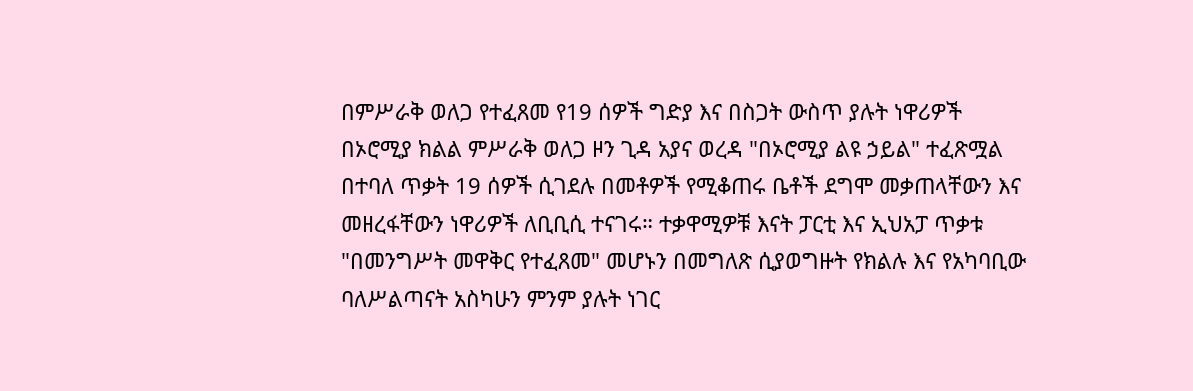በምሥራቅ ወለጋ የተፈጸመ የ19 ሰዎች ግድያ እና በስጋት ውስጥ ያሉት ነዋሪዎች
በኦሮሚያ ክልል ምሥራቅ ወለጋ ዞን ጊዳ አያና ወረዳ "በኦሮሚያ ልዩ ኃይል" ተፈጽሟል በተባለ ጥቃት 19 ሰዎች ሲገደሉ በመቶዎች የሚቆጠሩ ቤቶች ደግሞ መቃጠላቸውን እና መዘረፋቸውን ነዋሪዎች ለቢቢሲ ተናገሩ። ተቃዋሚዎቹ እናት ፓርቲ እና ኢህአፓ ጥቃቱ "በመንግሥት መዋቅር የተፈጸመ" መሆኑን በመግለጽ ሲያወግዙት የክልሉ እና የአካባቢው ባለሥልጣናት አስካሁን ምንም ያሉት ነገር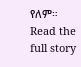የለም።
Read the full story